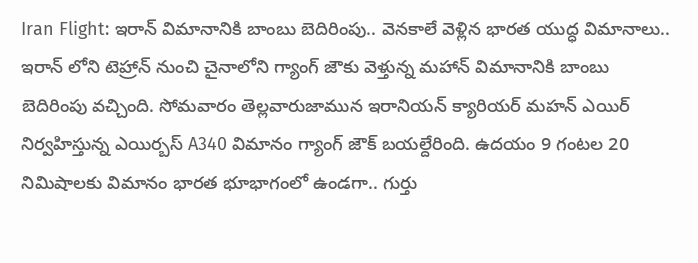Iran Flight: ఇరాన్ విమానానికి బాంబు బెదిరింపు.. వెనకాలే వెళ్లిన భారత యుద్ధ విమానాలు..
ఇరాన్ లోని టెహ్రాన్ నుంచి చైనాలోని గ్యాంగ్ జౌకు వెళ్తున్న మహాన్ విమానానికి బాంబు బెదిరింపు వచ్చింది. సోమవారం తెల్లవారుజామున ఇరానియన్ క్యారియర్ మహన్ ఎయిర్ నిర్వహిస్తున్న ఎయిర్బస్ A340 విమానం గ్యాంగ్ జౌక్ బయల్దేరింది. ఉదయం 9 గంటల 20 నిమిషాలకు విమానం భారత భూభాగంలో ఉండగా.. గుర్తు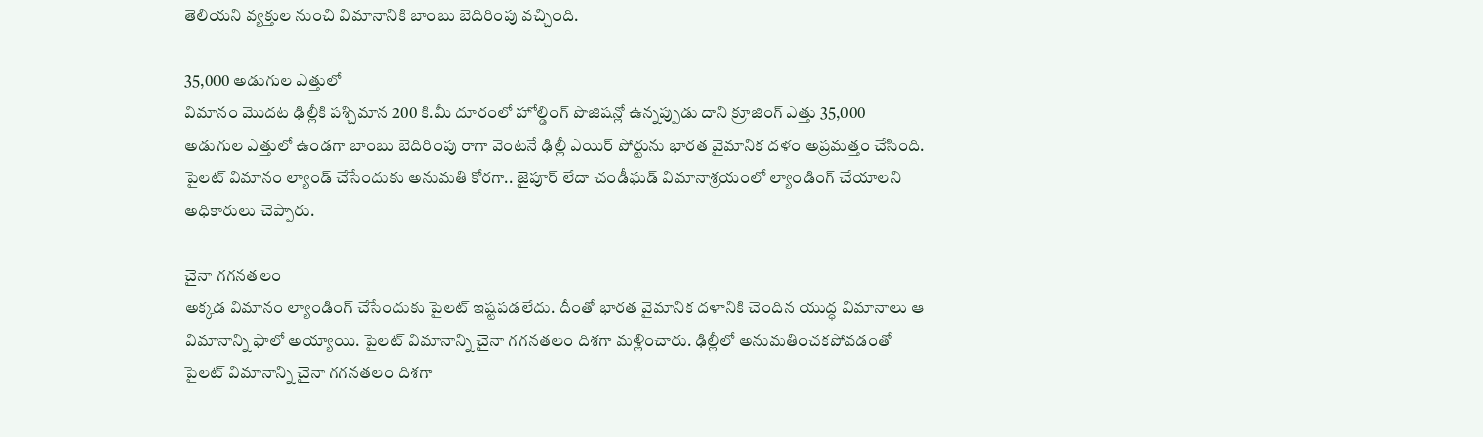తెలియని వ్యక్తుల నుంచి విమానానికి బాంబు బెదిరింపు వచ్చింది.

35,000 అడుగుల ఎత్తులో
విమానం మొదట ఢిల్లీకి పశ్చిమాన 200 కి.మీ దూరంలో హోల్డింగ్ పొజిషన్లో ఉన్నప్పుడు దాని క్రూజింగ్ ఎత్తు 35,000 అడుగుల ఎత్తులో ఉండగా బాంబు బెదిరింపు రాగా వెంటనే ఢిల్లీ ఎయిర్ పోర్టును భారత వైమానిక దళం అప్రమత్తం చేసింది. పైలట్ విమానం ల్యాండ్ చేసేందుకు అనుమతి కోరగా.. జైపూర్ లేదా చండీఘడ్ విమానాశ్రయంలో ల్యాండింగ్ చేయాలని అధికారులు చెప్పారు.

చైనా గగనతలం
అక్కడ విమానం ల్యాండింగ్ చేసేందుకు పైలట్ ఇష్టపడలేదు. దీంతో భారత వైమానిక దళానికి చెందిన యుద్ధ విమానాలు ఆ విమానాన్ని ఫాలో అయ్యాయి. పైలట్ విమానాన్ని చైనా గగనతలం దిశగా మళ్లించారు. ఢిల్లీలో అనుమతించకపోవడంతో పైలట్ విమానాన్ని చైనా గగనతలం దిశగా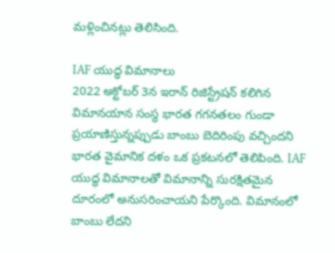మళ్లించినట్లు తెలిసింది.

IAF యుద్ధ విమానాలు
2022 అక్టోబర్ 3న ఇరాన్ రిజిస్ట్రేషన్ కలిగిన విమానయాన సంస్థ భారత గగనతలం గుండా ప్రయాణిస్తున్నప్పుడు బాంబు బెదిరింపు వచ్చిందని భారత వైమానిక దళం ఒక ప్రకటనలో తెలిపింది. IAF యుద్ధ విమానాలతో విమానాన్ని సురక్షితమైన దూరంలో అనుసరించాయని పేర్కొంది. విమానంలో బాంబు లేదని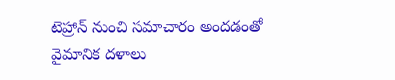టెహ్రాన్ నుంచి సమాచారం అందడంతో వైమానిక దళాలు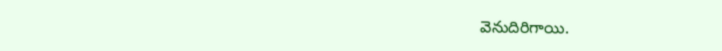వెనుదిరిగాయి.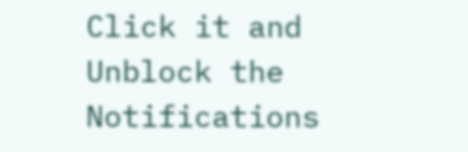Click it and Unblock the Notifications